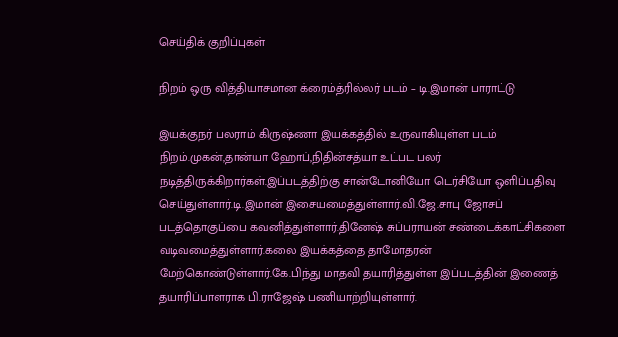செய்திக் குறிப்புகள்

நிறம் ஒரு வித்தியாசமான க்ரைம்த்ரில்லர் படம் – டி.இமான் பாராட்டு

இயக்குநர் பலராம் கிருஷ்ணா இயக்கத்தில் உருவாகியுள்ள படம் நிறம்.முகன்,தான்யா ஹோப்,நிதின்சத்யா உட்பட பலர் நடித்திருக்கிறார்கள்.இப்படத்திற்கு சான்டோனியோ டெர்சியோ ஒளிப்பதிவு செய்துள்ளார்.டி.இமான் இசையமைத்துள்ளார்.வி.ஜே.சாபு ஜோசப் படத்தொகுப்பை கவனித்துள்ளார்.தினேஷ் சுப்பராயன் சண்டைக்காட்சிகளை வடிவமைத்துள்ளார்.கலை இயக்கத்தை தாமோதரன் மேற்கொண்டுள்ளார்.கே.பிந்து மாதவி தயாரித்துள்ள இப்படத்தின் இணைத் தயாரிப்பாளராக பி.ராஜேஷ் பணியாற்றியுள்ளார்.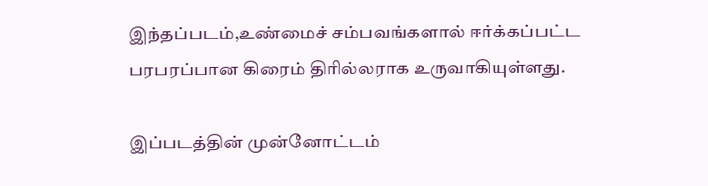இந்தப்படம்,உண்மைச் சம்பவங்களால் ஈர்க்கப்பட்ட பரபரப்பான கிரைம் திரில்லராக உருவாகியுள்ளது.

இப்படத்தின் முன்னோட்டம்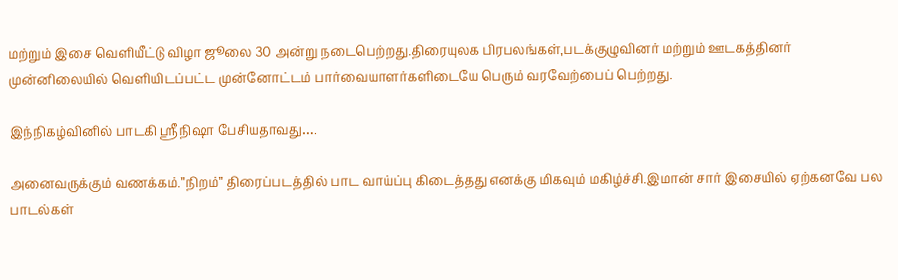மற்றும் இசை வெளியீட்டு விழா ஜூலை 30 அன்று நடைபெற்றது.திரையுலக பிரபலங்கள்,படக்குழுவினர் மற்றும் ஊடகத்தினர் முன்னிலையில் வெளியிடப்பட்ட முன்னோட்டம் பார்வையாளர்களிடையே பெரும் வரவேற்பைப் பெற்றது.

இந்நிகழ்வினில் பாடகி ஸ்ரீநிஷா பேசியதாவது….

அனைவருக்கும் வணக்கம்.”நிறம்” திரைப்படத்தில் பாட வாய்ப்பு கிடைத்தது எனக்கு மிகவும் மகிழ்ச்சி.இமான் சார் இசையில் ஏற்கனவே பல பாடல்கள்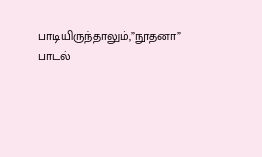பாடியிருந்தாலும்,”நூதனா” பாடல்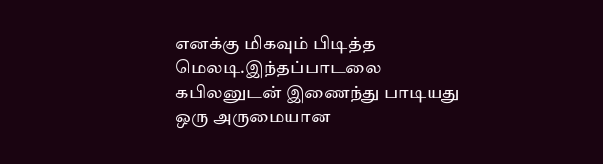எனக்கு மிகவும் பிடித்த மெலடி.இந்தப்பாடலை கபிலனுடன் இணைந்து பாடியது ஒரு அருமையான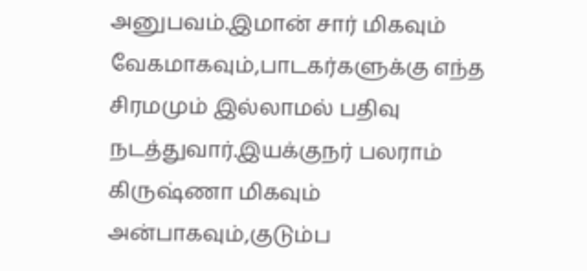அனுபவம்.இமான் சார் மிகவும் வேகமாகவும்,பாடகர்களுக்கு எந்த சிரமமும் இல்லாமல் பதிவு நடத்துவார்.இயக்குநர் பலராம் கிருஷ்ணா மிகவும் அன்பாகவும்,குடும்ப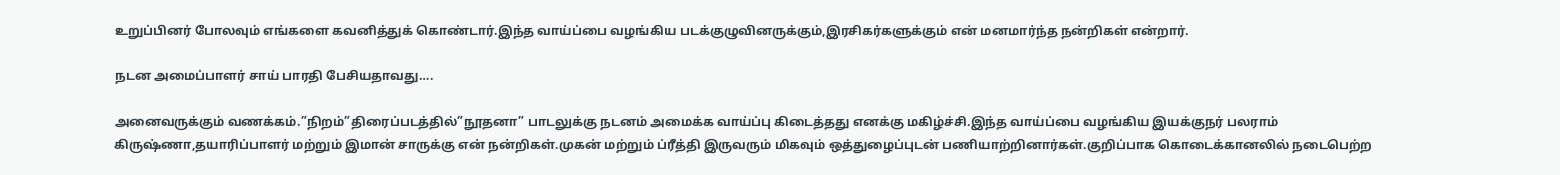உறுப்பினர் போலவும் எங்களை கவனித்துக் கொண்டார்.இந்த வாய்ப்பை வழங்கிய படக்குழுவினருக்கும்,இரசிகர்களுக்கும் என் மனமார்ந்த நன்றிகள் என்றார்.

நடன அமைப்பாளர் சாய் பாரதி பேசியதாவது….

அனைவருக்கும் வணக்கம்.”நிறம்”திரைப்படத்தில்”நூதனா” பாடலுக்கு நடனம் அமைக்க வாய்ப்பு கிடைத்தது எனக்கு மகிழ்ச்சி.இந்த வாய்ப்பை வழங்கிய இயக்குநர் பலராம் கிருஷ்ணா,தயாரிப்பாளர் மற்றும் இமான் சாருக்கு என் நன்றிகள்.முகன் மற்றும் ப்ரீத்தி இருவரும் மிகவும் ஒத்துழைப்புடன் பணியாற்றினார்கள்.குறிப்பாக கொடைக்கானலில் நடைபெற்ற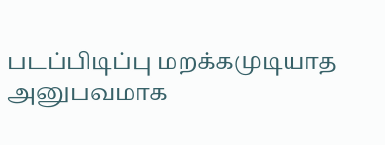படப்பிடிப்பு மறக்கமுடியாத அனுபவமாக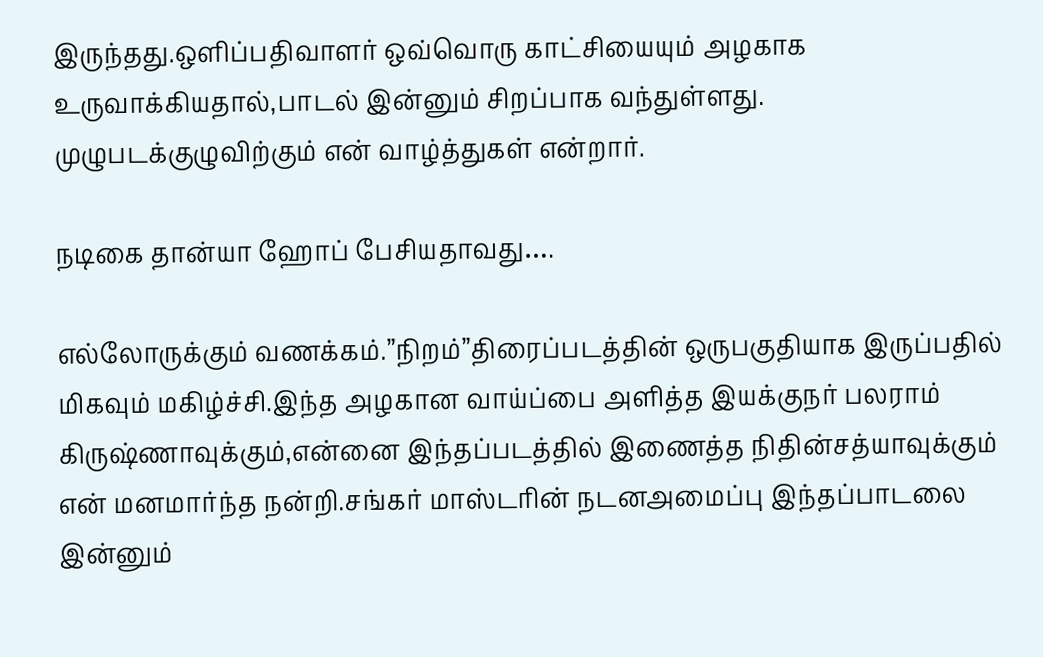இருந்தது.ஒளிப்பதிவாளர் ஒவ்வொரு காட்சியையும் அழகாக உருவாக்கியதால்,பாடல் இன்னும் சிறப்பாக வந்துள்ளது. முழுபடக்குழுவிற்கும் என் வாழ்த்துகள் என்றார்.

நடிகை தான்யா ஹோப் பேசியதாவது….

எல்லோருக்கும் வணக்கம்.”நிறம்”திரைப்படத்தின் ஒருபகுதியாக இருப்பதில் மிகவும் மகிழ்ச்சி.இந்த அழகான வாய்ப்பை அளித்த இயக்குநர் பலராம் கிருஷ்ணாவுக்கும்,என்னை இந்தப்படத்தில் இணைத்த நிதின்சத்யாவுக்கும் என் மனமார்ந்த நன்றி.சங்கர் மாஸ்டரின் நடனஅமைப்பு இந்தப்பாடலை இன்னும்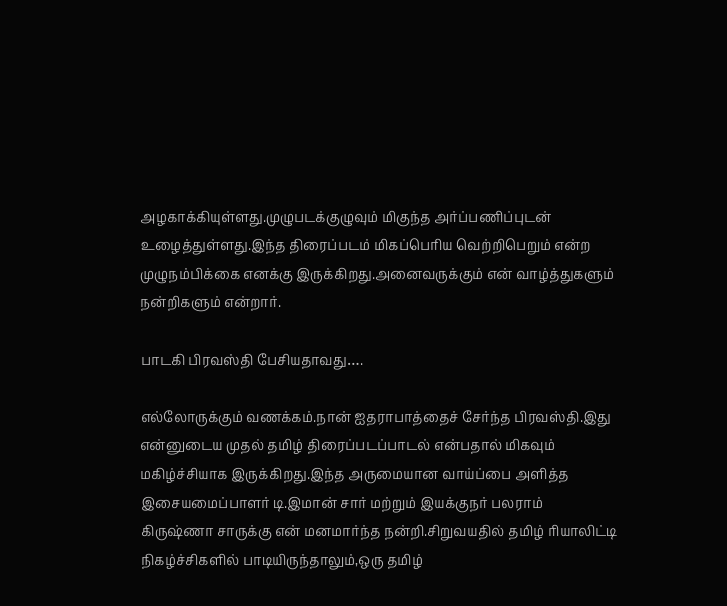அழகாக்கியுள்ளது.முழுபடக்குழுவும் மிகுந்த அர்ப்பணிப்புடன் உழைத்துள்ளது.இந்த திரைப்படம் மிகப்பெரிய வெற்றிபெறும் என்ற முழுநம்பிக்கை எனக்கு இருக்கிறது.அனைவருக்கும் என் வாழ்த்துகளும் நன்றிகளும் என்றார்.

பாடகி பிரவஸ்தி பேசியதாவது….

எல்லோருக்கும் வணக்கம்.நான் ஐதராபாத்தைச் சேர்ந்த பிரவஸ்தி.இது என்னுடைய முதல் தமிழ் திரைப்படப்பாடல் என்பதால் மிகவும் மகிழ்ச்சியாக இருக்கிறது.இந்த அருமையான வாய்ப்பை அளித்த இசையமைப்பாளர் டி.இமான் சார் மற்றும் இயக்குநர் பலராம் கிருஷ்ணா சாருக்கு என் மனமார்ந்த நன்றி.சிறுவயதில் தமிழ் ரியாலிட்டி நிகழ்ச்சிகளில் பாடியிருந்தாலும்,ஒரு தமிழ்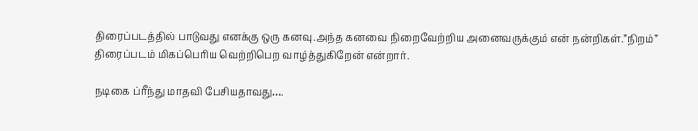திரைப்படத்தில் பாடுவது எனக்கு ஒரு கனவு.அந்த கனவை நிறைவேற்றிய அனைவருக்கும் என் நன்றிகள்.”நிறம்” திரைப்படம் மிகப்பெரிய வெற்றிபெற வாழ்த்துகிறேன் என்றார்.

நடிகை ப்ரீந்து மாதவி பேசியதாவது….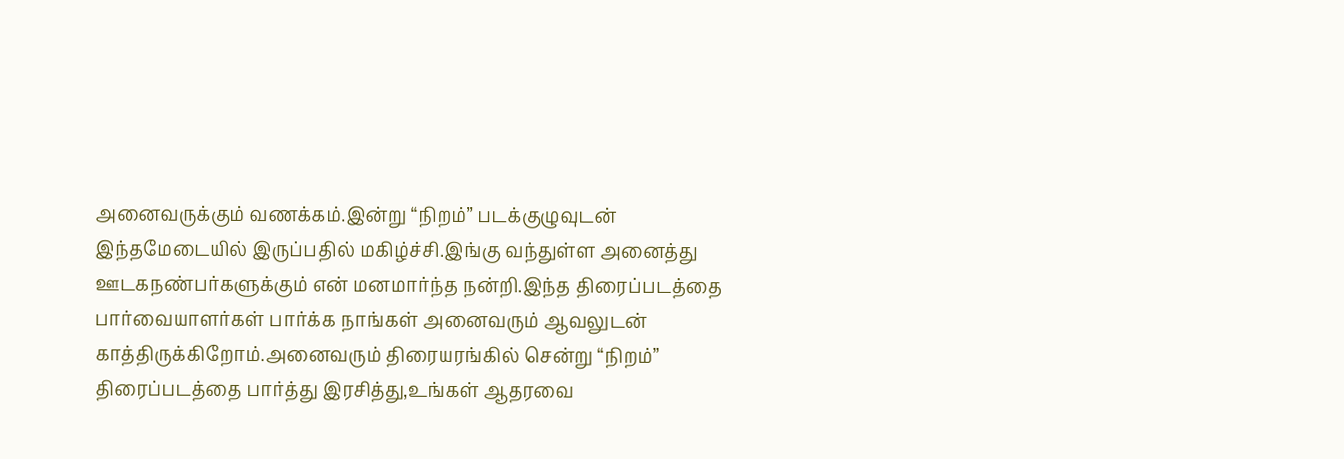அனைவருக்கும் வணக்கம்.இன்று “நிறம்” படக்குழுவுடன் இந்தமேடையில் இருப்பதில் மகிழ்ச்சி.இங்கு வந்துள்ள அனைத்து ஊடகநண்பர்களுக்கும் என் மனமார்ந்த நன்றி.இந்த திரைப்படத்தை பார்வையாளர்கள் பார்க்க நாங்கள் அனைவரும் ஆவலுடன் காத்திருக்கிறோம்.அனைவரும் திரையரங்கில் சென்று “நிறம்” திரைப்படத்தை பார்த்து இரசித்து,உங்கள் ஆதரவை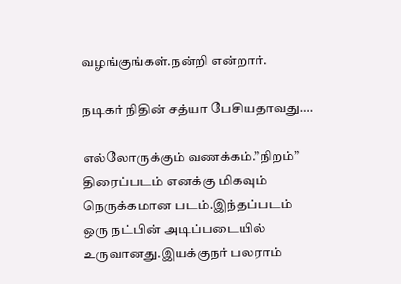வழங்குங்கள்.நன்றி என்றார்.

நடிகர் நிதின் சத்யா பேசியதாவது….

எல்லோருக்கும் வணக்கம்.”நிறம்” திரைப்படம் எனக்கு மிகவும் நெருக்கமான படம்.இந்தப்படம் ஒரு நட்பின் அடிப்படையில் உருவானது.இயக்குநர் பலராம்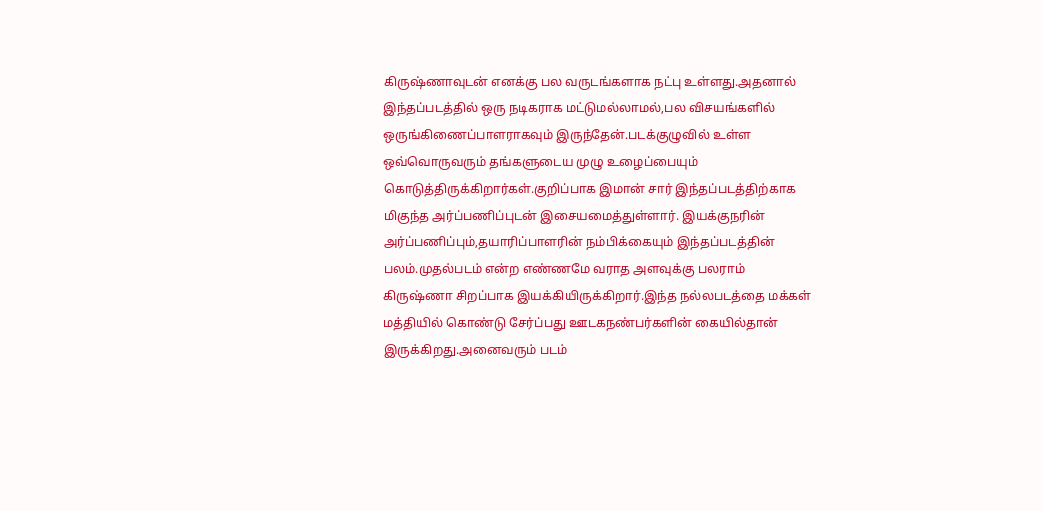கிருஷ்ணாவுடன் எனக்கு பல வருடங்களாக நட்பு உள்ளது.அதனால் இந்தப்படத்தில் ஒரு நடிகராக மட்டுமல்லாமல்,பல விசயங்களில் ஒருங்கிணைப்பாளராகவும் இருந்தேன்.படக்குழுவில் உள்ள ஒவ்வொருவரும் தங்களுடைய முழு உழைப்பையும் கொடுத்திருக்கிறார்கள்.குறிப்பாக இமான் சார் இந்தப்படத்திற்காக மிகுந்த அர்ப்பணிப்புடன் இசையமைத்துள்ளார். இயக்குநரின் அர்ப்பணிப்பும்,தயாரிப்பாளரின் நம்பிக்கையும் இந்தப்படத்தின் பலம்.முதல்படம் என்ற எண்ணமே வராத அளவுக்கு பலராம் கிருஷ்ணா சிறப்பாக இயக்கியிருக்கிறார்.இந்த நல்லபடத்தை மக்கள் மத்தியில் கொண்டு சேர்ப்பது ஊடகநண்பர்களின் கையில்தான் இருக்கிறது.அனைவரும் படம்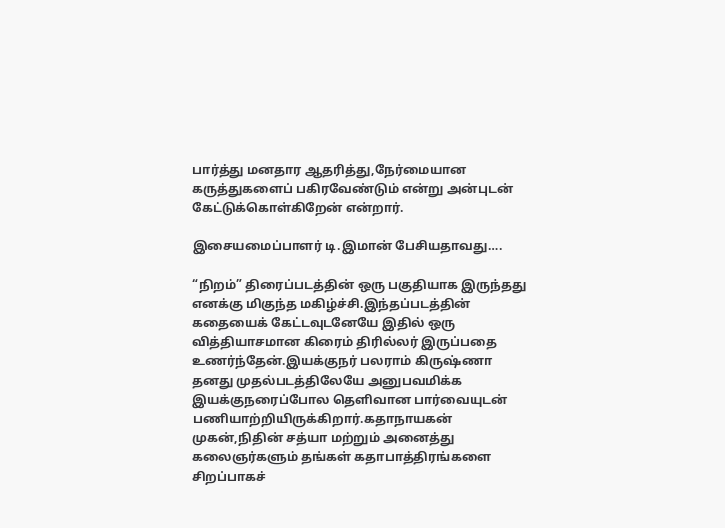பார்த்து மனதார ஆதரித்து,நேர்மையான கருத்துகளைப் பகிரவேண்டும் என்று அன்புடன் கேட்டுக்கொள்கிறேன் என்றார்.

இசையமைப்பாளர் டி.இமான் பேசியதாவது….

“நிறம்” திரைப்படத்தின் ஒரு பகுதியாக இருந்தது எனக்கு மிகுந்த மகிழ்ச்சி.இந்தப்படத்தின் கதையைக் கேட்டவுடனேயே இதில் ஒரு வித்தியாசமான கிரைம் திரில்லர் இருப்பதை உணர்ந்தேன்.இயக்குநர் பலராம் கிருஷ்ணா தனது முதல்படத்திலேயே அனுபவமிக்க இயக்குநரைப்போல தெளிவான பார்வையுடன் பணியாற்றியிருக்கிறார்.கதாநாயகன் முகன்,நிதின் சத்யா மற்றும் அனைத்து கலைஞர்களும் தங்கள் கதாபாத்திரங்களை சிறப்பாகச்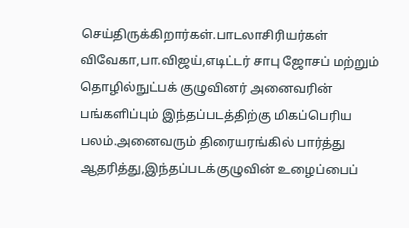செய்திருக்கிறார்கள்.பாடலாசிரியர்கள் விவேகா,பா.விஜய்,எடிட்டர் சாபு ஜோசப் மற்றும் தொழில்நுட்பக் குழுவினர் அனைவரின் பங்களிப்பும் இந்தப்படத்திற்கு மிகப்பெரிய பலம்.அனைவரும் திரையரங்கில் பார்த்து ஆதரித்து,இந்தப்படக்குழுவின் உழைப்பைப்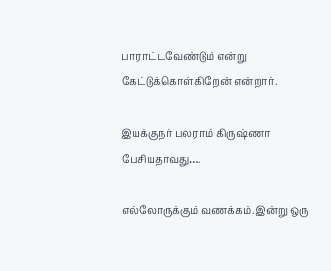பாராட்டவேண்டும் என்று கேட்டுக்கொள்கிறேன் என்றார்.

இயக்குநர் பலராம் கிருஷ்ணா பேசியதாவது….

எல்லோருக்கும் வணக்கம்.இன்று ஒரு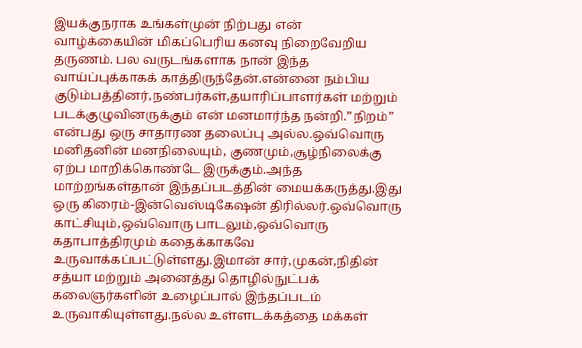இயக்குநராக உங்கள்முன் நிற்பது என் வாழ்க்கையின் மிகப்பெரிய கனவு நிறைவேறிய தருணம். பல வருடங்களாக நான் இந்த வாய்ப்புக்காகக் காத்திருந்தேன்.என்னை நம்பிய குடும்பத்தினர்,நண்பர்கள்,தயாரிப்பாளர்கள் மற்றும் படக்குழுவினருக்கும் என் மனமார்ந்த நன்றி.”நிறம்” என்பது ஒரு சாதாரண தலைப்பு அல்ல.ஒவ்வொரு மனிதனின் மனநிலையும், குணமும்,சூழ்நிலைக்கு ஏற்ப மாறிக்கொண்டே இருக்கும்.அந்த மாற்றங்கள்தான் இந்தப்படத்தின் மையக்கருத்து.இது ஒரு கிரைம்-இன்வெஸ்டிகேஷன் திரில்லர்.ஒவ்வொரு காட்சியும்,ஒவ்வொரு பாடலும்,ஒவ்வொரு கதாபாத்திரமும் கதைக்காகவே உருவாக்கப்பட்டுள்ளது.இமான் சார்,முகன்,நிதின் சத்யா மற்றும் அனைத்து தொழில்நுட்பக் கலைஞர்களின் உழைப்பால் இந்தப்படம் உருவாகியுள்ளது.நல்ல உள்ளடக்கத்தை மக்கள்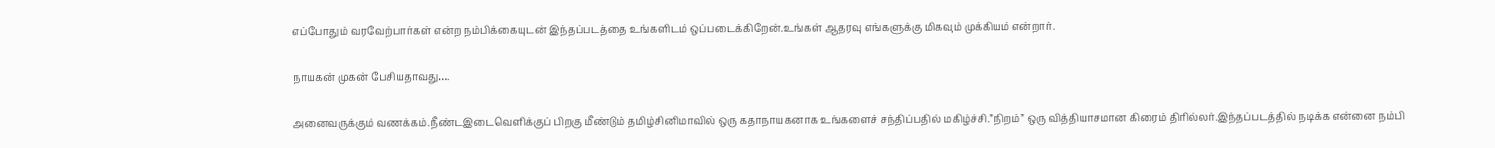எப்போதும் வரவேற்பார்கள் என்ற நம்பிக்கையுடன் இந்தப்படத்தை உங்களிடம் ஒப்படைக்கிறேன்.உங்கள் ஆதரவு எங்களுக்கு மிகவும் முக்கியம் என்றார்.

நாயகன் முகன் பேசியதாவது….

அனைவருக்கும் வணக்கம்.நீண்டஇடைவெளிக்குப் பிறகு மீண்டும் தமிழ்சினிமாவில் ஒரு கதாநாயகனாக உங்களைச் சந்திப்பதில் மகிழ்ச்சி.”நிறம்” ஒரு வித்தியாசமான கிரைம் திரில்லர்.இந்தப்படத்தில் நடிக்க என்னை நம்பி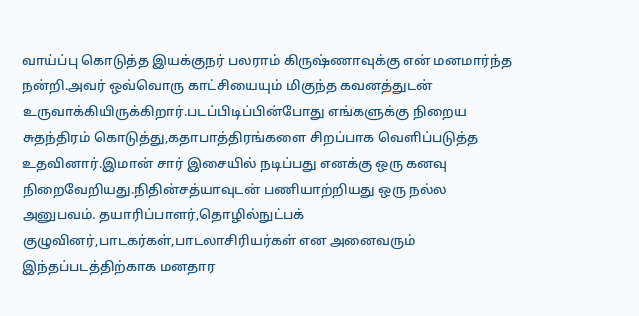வாய்ப்பு கொடுத்த இயக்குநர் பலராம் கிருஷ்ணாவுக்கு என் மனமார்ந்த நன்றி.அவர் ஒவ்வொரு காட்சியையும் மிகுந்த கவனத்துடன் உருவாக்கியிருக்கிறார்.படப்பிடிப்பின்போது எங்களுக்கு நிறைய சுதந்திரம் கொடுத்து,கதாபாத்திரங்களை சிறப்பாக வெளிப்படுத்த உதவினார்.இமான் சார் இசையில் நடிப்பது எனக்கு ஒரு கனவு நிறைவேறியது.நிதின்சத்யாவுடன் பணியாற்றியது ஒரு நல்ல அனுபவம். தயாரிப்பாளர்,தொழில்நுட்பக் குழுவினர்,பாடகர்கள்,பாடலாசிரியர்கள் என அனைவரும் இந்தப்படத்திற்காக மனதார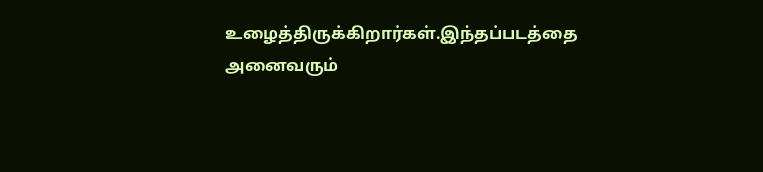உழைத்திருக்கிறார்கள்.இந்தப்படத்தை அனைவரும்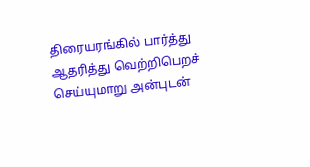திரையரங்கில் பார்த்து ஆதரித்து வெற்றிபெறச் செய்யுமாறு அன்புடன்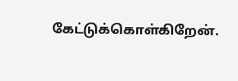கேட்டுக்கொள்கிறேன்.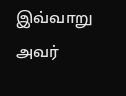இவ்வாறு அவர்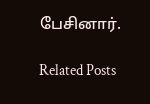பேசினார்.

Related Posts